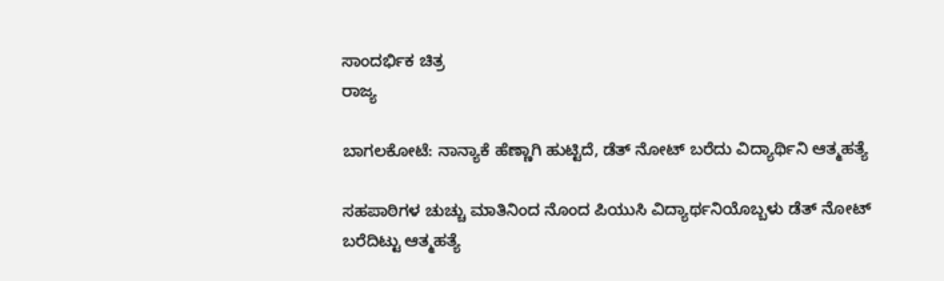ಸಾಂದರ್ಭಿಕ ಚಿತ್ರ
ರಾಜ್ಯ

ಬಾಗಲಕೋಟೆ: ನಾನ್ಯಾಕೆ ಹೆಣ್ಣಾಗಿ ಹುಟ್ಟಿದೆ, ಡೆತ್ ನೋಟ್ ಬರೆದು ವಿದ್ಯಾರ್ಥಿನಿ ಆತ್ಮಹತ್ಯೆ

ಸಹಪಾಠಿಗಳ ಚುಚ್ಚು ಮಾತಿನಿಂದ ನೊಂದ ಪಿಯುಸಿ ವಿದ್ಯಾರ್ಥನಿಯೊಬ್ಬಳು ಡೆತ್ ನೋಟ್ ಬರೆದಿಟ್ಟು ಆತ್ಮಹತ್ಯೆ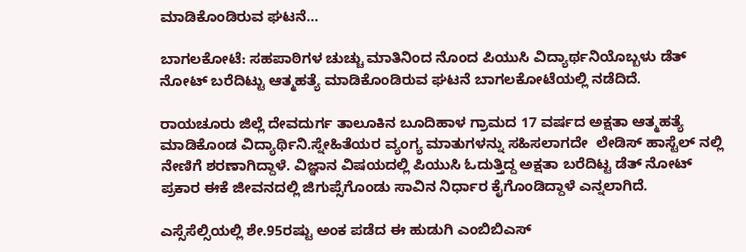ಮಾಡಿಕೊಂಡಿರುವ ಘಟನೆ...

ಬಾಗಲಕೋಟೆ: ಸಹಪಾಠಿಗಳ ಚುಚ್ಚು ಮಾತಿನಿಂದ ನೊಂದ ಪಿಯುಸಿ ವಿದ್ಯಾರ್ಥನಿಯೊಬ್ಬಳು ಡೆತ್ ನೋಟ್ ಬರೆದಿಟ್ಟು ಆತ್ಮಹತ್ಯೆ ಮಾಡಿಕೊಂಡಿರುವ ಘಟನೆ ಬಾಗಲಕೋಟೆಯಲ್ಲಿ ನಡೆದಿದೆ.

ರಾಯಚೂರು ಜಿಲ್ಲೆ ದೇವದುರ್ಗ ತಾಲೂಕಿನ ಬೂದಿಹಾಳ ಗ್ರಾಮದ 17 ವರ್ಷದ ಅಕ್ಷತಾ ಆತ್ಮಹತ್ಯೆ ಮಾಡಿಕೊಂಡ ವಿದ್ಯಾರ್ಥಿನಿ.ಸ್ನೇಹಿತೆಯರ ವ್ಯಂಗ್ಯ ಮಾತುಗಳನ್ನು ಸಹಿಸಲಾಗದೇ  ಲೇಡಿಸ್ ಹಾಸ್ಟೆಲ್ ನಲ್ಲಿ ನೇಣಿಗೆ ಶರಣಾಗಿದ್ದಾಳೆ. ವಿಜ್ಞಾನ ವಿಷಯದಲ್ಲಿ ಪಿಯುಸಿ ಓದುತ್ತಿದ್ದ ಅಕ್ಷತಾ ಬರೆದಿಟ್ಟ ಡೆತ್ ನೋಟ್ ಪ್ರಕಾರ ಈಕೆ ಜೀವನದಲ್ಲಿ ಜಿಗುಪ್ಸೆಗೊಂಡು ಸಾವಿನ ನಿರ್ಧಾರ ಕೈಗೊಂಡಿದ್ದಾಳೆ ಎನ್ನಲಾಗಿದೆ.

ಎಸ್ಸೆಸೆಲ್ಸಿಯಲ್ಲಿ ಶೇ.95ರಷ್ಟು ಅಂಕ ಪಡೆದ ಈ ಹುಡುಗಿ ಎಂಬಿಬಿಎಸ್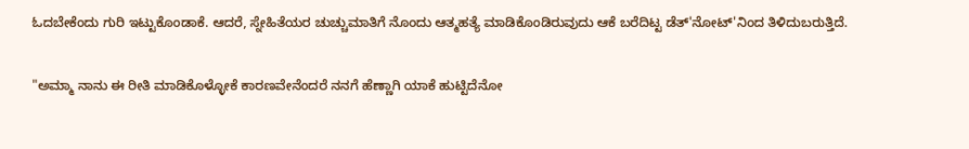ಓದಬೇಕೆಂದು ಗುರಿ ಇಟ್ಟುಕೊಂಡಾಕೆ. ಆದರೆ, ಸ್ನೇಹಿತೆಯರ ಚುಚ್ಚುಮಾತಿಗೆ ನೊಂದು ಆತ್ಮಹತ್ಯೆ ಮಾಡಿಕೊಂಡಿರುವುದು ಆಕೆ ಬರೆದಿಟ್ಟ ಡೆತ್'ನೋಟ್'ನಿಂದ ತಿಳಿದುಬರುತ್ತಿದೆ.

"ಅಮ್ಮಾ ನಾನು ಈ ರೀತಿ ಮಾಡಿಕೊಳ್ಳೋಕೆ ಕಾರಣವೇನೆಂದರೆ ನನಗೆ ಹೆಣ್ಣಾಗಿ ಯಾಕೆ ಹುಟ್ಟಿದೆನೋ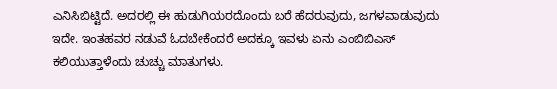ಎನಿಸಿಬಿಟ್ಟಿದೆ. ಅದರಲ್ಲಿ ಈ ಹುಡುಗಿಯರದೊಂದು ಬರೆ ಹೆದರುವುದು, ಜಗಳವಾಡುವುದು ಇದೇ. ಇಂತಹವರ ನಡುವೆ ಓದಬೇಕೆಂದರೆ ಅದಕ್ಕೂ ಇವಳು ಏನು ಎಂಬಿಬಿಎಸ್ ಕಲಿಯುತ್ತಾಳೆಂದು ಚುಚ್ಚು ಮಾತುಗಳು.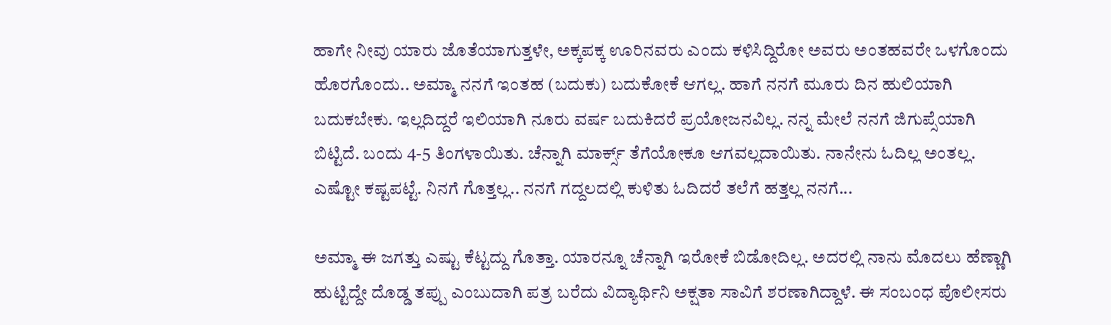ಹಾಗೇ ನೀವು ಯಾರು ಜೊತೆಯಾಗುತ್ತಳೇ, ಅಕ್ಕಪಕ್ಕ ಊರಿನವರು ಎಂದು ಕಳಿಸಿದ್ದಿರೋ ಅವರು ಅಂತಹವರೇ ಒಳಗೊಂದು ಹೊರಗೊಂದು.. ಅಮ್ಮಾ ನನಗೆ ಇಂತಹ (ಬದುಕು) ಬದುಕೋಕೆ ಆಗಲ್ಲ. ಹಾಗೆ ನನಗೆ ಮೂರು ದಿನ ಹುಲಿಯಾಗಿ ಬದುಕಬೇಕು. ಇಲ್ಲದಿದ್ದರೆ ಇಲಿಯಾಗಿ ನೂರು ವರ್ಷ ಬದುಕಿದರೆ ಪ್ರಯೋಜನವಿಲ್ಲ. ನನ್ನ ಮೇಲೆ ನನಗೆ ಜಿಗುಪ್ಸೆಯಾಗಿ ಬಿಟ್ಟಿದೆ. ಬಂದು 4-5 ತಿಂಗಳಾಯಿತು. ಚೆನ್ನಾಗಿ ಮಾರ್ಕ್ಸ್ ತೆಗೆಯೋಕೂ ಆಗವಲ್ಲದಾಯಿತು. ನಾನೇನು ಓದಿಲ್ಲ ಅಂತಲ್ಲ. ಎಷ್ಟೋ ಕಷ್ಟಪಟ್ಟೆ. ನಿನಗೆ ಗೊತ್ತಲ್ಲ.. ನನಗೆ ಗದ್ದಲದಲ್ಲಿ ಕುಳಿತು ಓದಿದರೆ ತಲೆಗೆ ಹತ್ತಲ್ಲ ನನಗೆ...

ಅಮ್ಮಾ ಈ ಜಗತ್ತು ಎಷ್ಟು ಕೆಟ್ಟದ್ದು ಗೊತ್ತಾ. ಯಾರನ್ನೂ ಚೆನ್ನಾಗಿ ಇರೋಕೆ ಬಿಡೋದಿಲ್ಲ. ಅದರಲ್ಲಿ ನಾನು ಮೊದಲು ಹೆಣ್ಣಾಗಿ ಹುಟ್ಟಿದ್ದೇ ದೊಡ್ಡ ತಪ್ಪು ಎಂಬುದಾಗಿ ಪತ್ರ ಬರೆದು ವಿದ್ಯಾರ್ಥಿನಿ ಅಕ್ಷತಾ ಸಾವಿಗೆ ಶರಣಾಗಿದ್ದಾಳೆ. ಈ ಸಂಬಂಧ ಪೊಲೀಸರು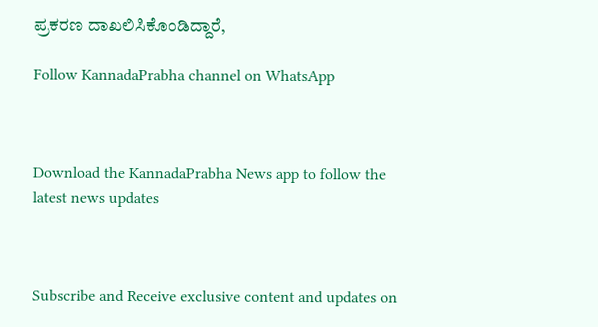ಪ್ರಕರಣ ದಾಖಲಿಸಿಕೊಂಡಿದ್ದಾರೆ,

Follow KannadaPrabha channel on WhatsApp



Download the KannadaPrabha News app to follow the latest news updates



Subscribe and Receive exclusive content and updates on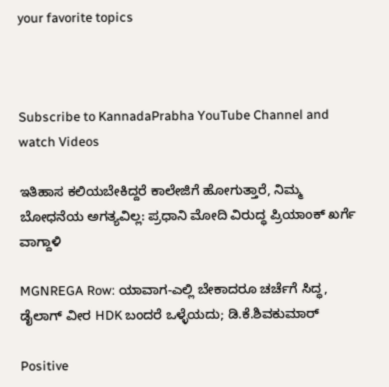your favorite topics



Subscribe to KannadaPrabha YouTube Channel and watch Videos

ಇತಿಹಾಸ ಕಲಿಯಬೇಕಿದ್ದರೆ ಕಾಲೇಜಿಗೆ ಹೋಗುತ್ತಾರೆ, ನಿಮ್ಮ ಬೋಧನೆಯ ಅಗತ್ಯವಿಲ್ಲ: ಪ್ರಧಾನಿ ಮೋದಿ ವಿರುದ್ಧ ಪ್ರಿಯಾಂಕ್ ಖರ್ಗೆ ವಾಗ್ದಾಳಿ

MGNREGA Row: ಯಾವಾಗ-ಎಲ್ಲಿ ಬೇಕಾದರೂ ಚರ್ಚೆಗೆ ಸಿದ್ಧ, ಡೈಲಾಗ್‌ ವೀರ HDK ಬಂದರೆ ಒಳ್ಳೆಯದು; ಡಿ.ಕೆ.ಶಿವಕುಮಾರ್

Positive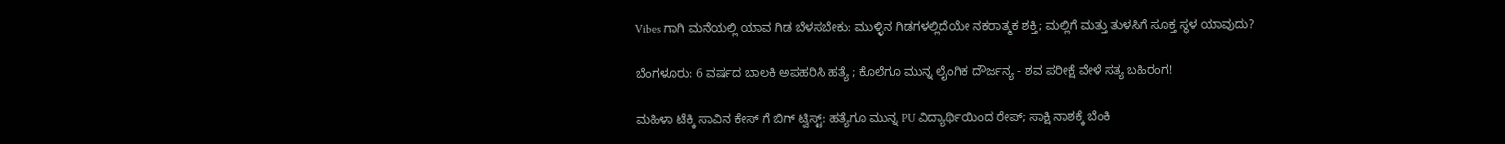Vibes ಗಾಗಿ ಮನೆಯಲ್ಲಿ ಯಾವ ಗಿಡ ಬೆಳಸಬೇಕು: ಮುಳ್ಳಿನ ಗಿಡಗಳಲ್ಲಿದೆಯೇ ನಕರಾತ್ಮಕ ಶಕ್ತಿ; ಮಲ್ಲಿಗೆ ಮತ್ತು ತುಳಸಿಗೆ ಸೂಕ್ತ ಸ್ಥಳ ಯಾವುದು?

ಬೆಂಗಳೂರು: 6 ವರ್ಷದ ಬಾಲಕಿ ಅಪಹರಿಸಿ ಹತ್ಯೆ ; ಕೊಲೆಗೂ ಮುನ್ನ ಲೈಂಗಿಕ ದೌರ್ಜನ್ಯ - ಶವ ಪರೀಕ್ಷೆ ವೇಳೆ ಸತ್ಯ ಬಹಿರಂಗ!

ಮಹಿಳಾ ಟೆಕ್ಕಿ ಸಾವಿನ ಕೇಸ್ ಗೆ ಬಿಗ್ ಟ್ವಿಸ್ಟ್: ಹತ್ಯೆಗೂ ಮುನ್ನ PU ವಿದ್ಯಾರ್ಥಿಯಿಂದ ರೇಪ್; ಸಾಕ್ಷಿ ನಾಶಕ್ಕೆ ಬೆಂಕಿ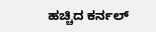ಹಚ್ಚಿದ ಕರ್ನಲ್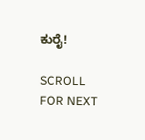ಕುರೈ!

SCROLL FOR NEXT